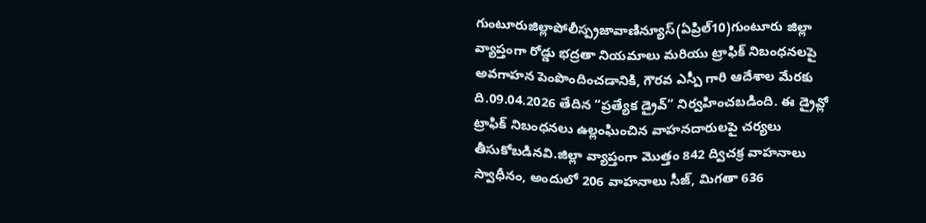గుంటూరుజిల్లాపోలీస్ప్రజావాణిన్యూస్(ఏప్రిల్10)గుంటూరు జిల్లా వ్యాప్తంగా రోడ్డు భద్రతా నియమాలు మరియు ట్రాఫిక్ నిబంధనలపై అవగాహన పెంపొందించడానికి, గౌరవ ఎస్పీ గారి ఆదేశాల మేరకు ది.09.04.2026 తేదిన “ప్రత్యేక డ్రైవ్” నిర్వహించబడింది. ఈ డ్రైవ్లో ట్రాఫిక్ నిబంధనలు ఉల్లంఘించిన వాహనదారులపై చర్యలు తీసుకోబడినవి.జిల్లా వ్యాప్తంగా మొత్తం 842 ద్విచక్ర వాహనాలు స్వాధీనం, అందులో 206 వాహనాలు సీజ్, మిగతా 636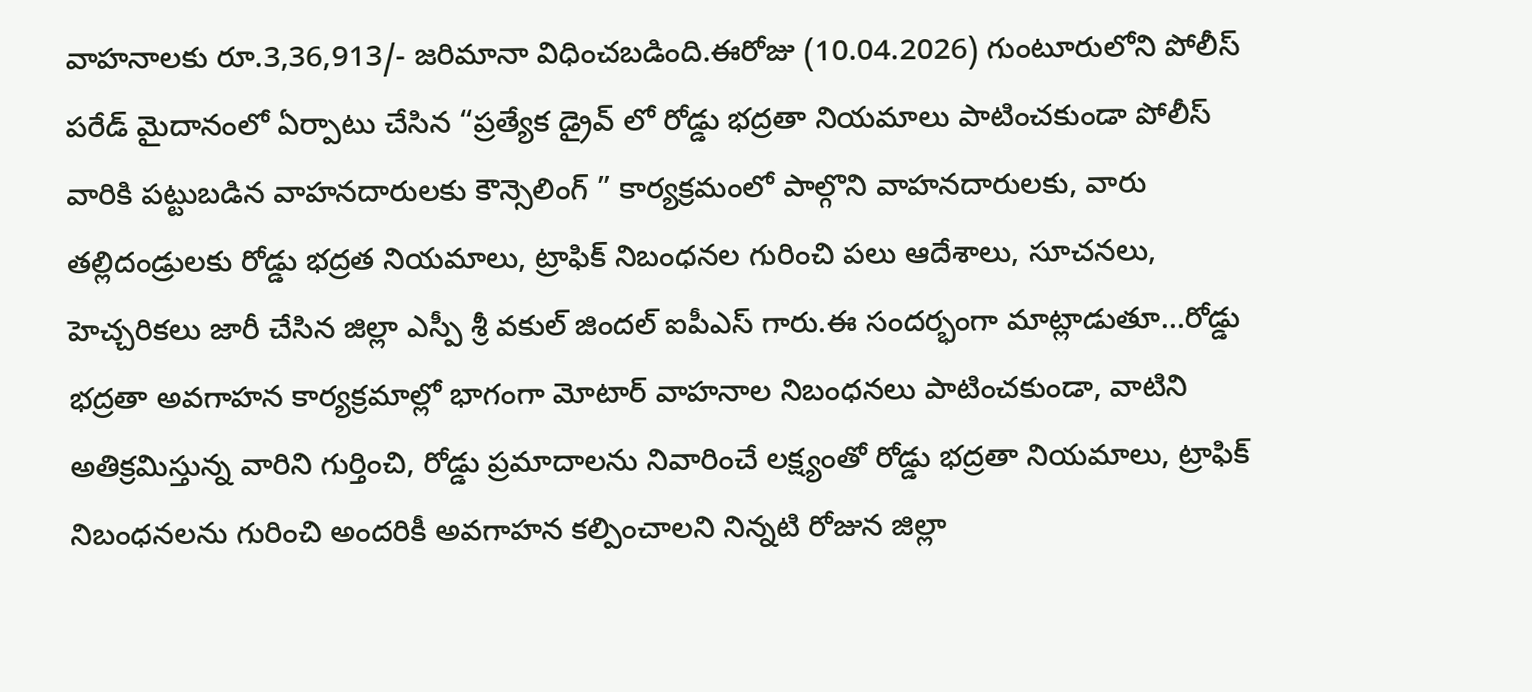వాహనాలకు రూ.3,36,913/- జరిమానా విధించబడింది.ఈరోజు (10.04.2026) గుంటూరులోని పోలీస్ పరేడ్ మైదానంలో ఏర్పాటు చేసిన “ప్రత్యేక డ్రైవ్ లో రోడ్డు భద్రతా నియమాలు పాటించకుండా పోలీస్ వారికి పట్టుబడిన వాహనదారులకు కౌన్సెలింగ్ ” కార్యక్రమంలో పాల్గొని వాహనదారులకు, వారు తల్లిదండ్రులకు రోడ్డు భద్రత నియమాలు, ట్రాఫిక్ నిబంధనల గురించి పలు ఆదేశాలు, సూచనలు, హెచ్చరికలు జారీ చేసిన జిల్లా ఎస్పీ శ్రీ వకుల్ జిందల్ ఐపీఎస్ గారు.ఈ సందర్భంగా మాట్లాడుతూ…రోడ్డు భద్రతా అవగాహన కార్యక్రమాల్లో భాగంగా మోటార్ వాహనాల నిబంధనలు పాటించకుండా, వాటిని అతిక్రమిస్తున్న వారిని గుర్తించి, రోడ్డు ప్రమాదాలను నివారించే లక్ష్యంతో రోడ్డు భద్రతా నియమాలు, ట్రాఫిక్ నిబంధనలను గురించి అందరికీ అవగాహన కల్పించాలని నిన్నటి రోజున జిల్లా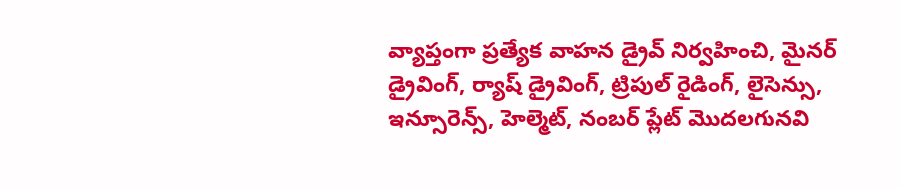వ్యాప్తంగా ప్రత్యేక వాహన డ్రైవ్ నిర్వహించి, మైనర్ డ్రైవింగ్, ర్యాష్ డ్రైవింగ్, ట్రిపుల్ రైడింగ్, లైసెన్సు, ఇన్సూరెన్స్, హెల్మెట్, నంబర్ ప్లేట్ మొదలగునవి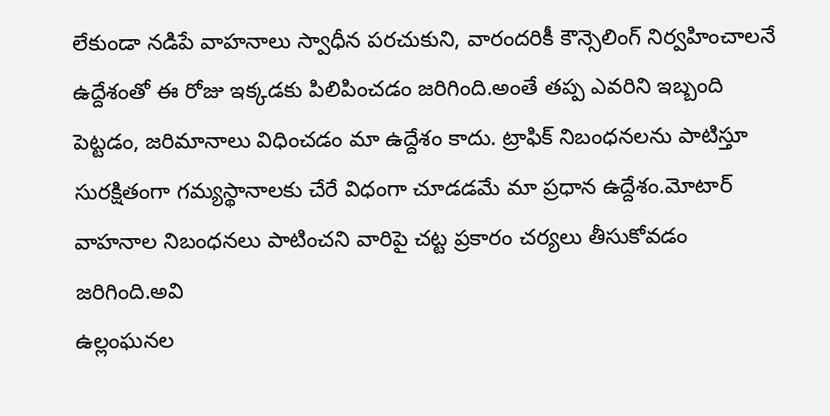లేకుండా నడిపే వాహనాలు స్వాధీన పరచుకుని, వారందరికీ కౌన్సెలింగ్ నిర్వహించాలనే ఉద్దేశంతో ఈ రోజు ఇక్కడకు పిలిపించడం జరిగింది.అంతే తప్ప ఎవరిని ఇబ్బంది పెట్టడం, జరిమానాలు విధించడం మా ఉద్దేశం కాదు. ట్రాఫిక్ నిబంధనలను పాటిస్తూ సురక్షితంగా గమ్యస్థానాలకు చేరే విధంగా చూడడమే మా ప్రధాన ఉద్దేశం.మోటార్ వాహనాల నిబంధనలు పాటించని వారిపై చట్ట ప్రకారం చర్యలు తీసుకోవడం జరిగింది.అవి
ఉల్లంఘనల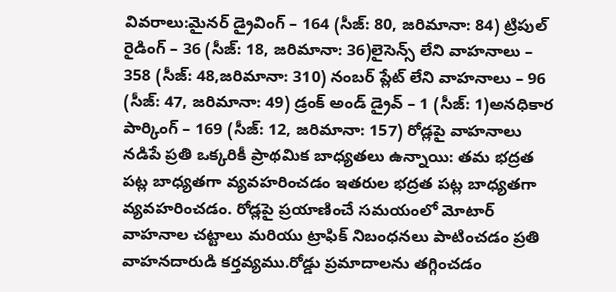వివరాలు:మైనర్ డ్రైవింగ్ – 164 (సీజ్: 80, జరిమానా: 84) ట్రిపుల్ రైడింగ్ – 36 (సీజ్: 18, జరిమానా: 36)లైసెన్స్ లేని వాహనాలు – 358 (సీజ్: 48,జరిమానా: 310) నంబర్ ప్లేట్ లేని వాహనాలు – 96 (సీజ్: 47, జరిమానా: 49) డ్రంక్ అండ్ డ్రైవ్ – 1 (సీజ్: 1)అనధికార పార్కింగ్ – 169 (సీజ్: 12, జరిమానా: 157) రోడ్లపై వాహనాలు నడిపే ప్రతి ఒక్కరికీ ప్రాథమిక బాధ్యతలు ఉన్నాయి: తమ భద్రత పట్ల బాధ్యతగా వ్యవహరించడం ఇతరుల భద్రత పట్ల బాధ్యతగా వ్యవహరించడం. రోడ్లపై ప్రయాణించే సమయంలో మోటార్ వాహనాల చట్టాలు మరియు ట్రాఫిక్ నిబంధనలు పాటించడం ప్రతి వాహనదారుడి కర్తవ్యము.రోడ్డు ప్రమాదాలను తగ్గించడం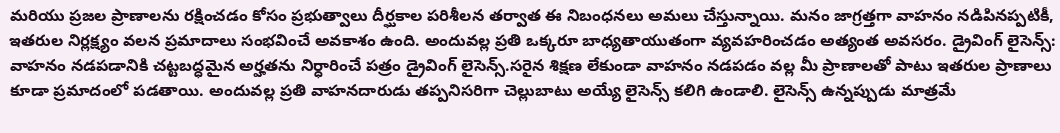మరియు ప్రజల ప్రాణాలను రక్షించడం కోసం ప్రభుత్వాలు దీర్ఘకాల పరిశీలన తర్వాత ఈ నిబంధనలు అమలు చేస్తున్నాయి. మనం జాగ్రత్తగా వాహనం నడిపినప్పటికీ, ఇతరుల నిర్లక్ష్యం వలన ప్రమాదాలు సంభవించే అవకాశం ఉంది. అందువల్ల ప్రతి ఒక్కరూ బాధ్యతాయుతంగా వ్యవహరించడం అత్యంత అవసరం. డ్రైవింగ్ లైసెన్స్: వాహనం నడపడానికి చట్టబద్ధమైన అర్హతను నిర్ధారించే పత్రం డ్రైవింగ్ లైసెన్స్.సరైన శిక్షణ లేకుండా వాహనం నడపడం వల్ల మీ ప్రాణాలతో పాటు ఇతరుల ప్రాణాలు కూడా ప్రమాదంలో పడతాయి. అందువల్ల ప్రతి వాహనదారుడు తప్పనిసరిగా చెల్లుబాటు అయ్యే లైసెన్స్ కలిగి ఉండాలి. లైసెన్స్ ఉన్నప్పుడు మాత్రమే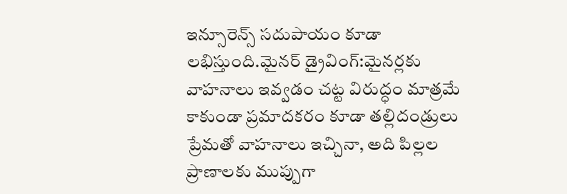ఇన్సూరెన్స్ సదుపాయం కూడా లభిస్తుంది.మైనర్ డ్రైవింగ్:మైనర్లకు వాహనాలు ఇవ్వడం చట్ట విరుద్ధం మాత్రమే కాకుండా ప్రమాదకరం కూడా తల్లిదండ్రులు ప్రేమతో వాహనాలు ఇచ్చినా, అది పిల్లల ప్రాణాలకు ముప్పుగా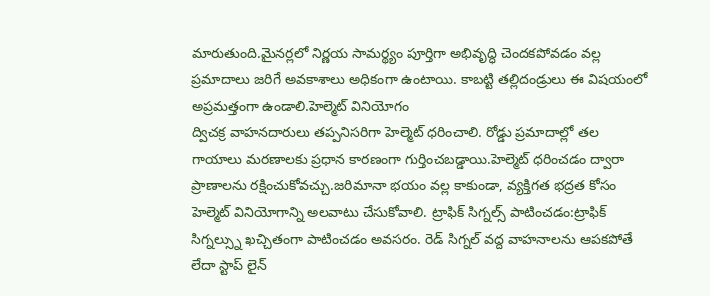మారుతుంది.మైనర్లలో నిర్ణయ సామర్థ్యం పూర్తిగా అభివృద్ధి చెందకపోవడం వల్ల ప్రమాదాలు జరిగే అవకాశాలు అధికంగా ఉంటాయి. కాబట్టి తల్లిదండ్రులు ఈ విషయంలో అప్రమత్తంగా ఉండాలి.హెల్మెట్ వినియోగం
ద్విచక్ర వాహనదారులు తప్పనిసరిగా హెల్మెట్ ధరించాలి. రోడ్డు ప్రమాదాల్లో తల గాయాలు మరణాలకు ప్రధాన కారణంగా గుర్తించబడ్డాయి.హెల్మెట్ ధరించడం ద్వారా ప్రాణాలను రక్షించుకోవచ్చు.జరిమానా భయం వల్ల కాకుండా, వ్యక్తిగత భద్రత కోసం హెల్మెట్ వినియోగాన్ని అలవాటు చేసుకోవాలి. ట్రాఫిక్ సిగ్నల్స్ పాటించడం:ట్రాఫిక్ సిగ్నల్స్ను ఖచ్చితంగా పాటించడం అవసరం. రెడ్ సిగ్నల్ వద్ద వాహనాలను ఆపకపోతే లేదా స్టాప్ లైన్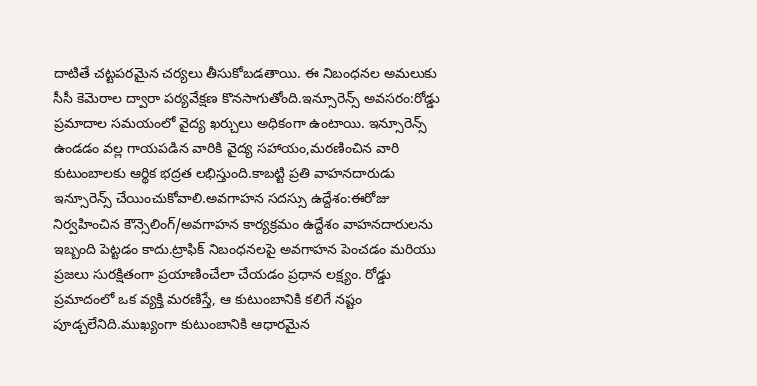దాటితే చట్టపరమైన చర్యలు తీసుకోబడతాయి. ఈ నిబంధనల అమలుకు సీసీ కెమెరాల ద్వారా పర్యవేక్షణ కొనసాగుతోంది.ఇన్సూరెన్స్ అవసరం:రోడ్డు ప్రమాదాల సమయంలో వైద్య ఖర్చులు అధికంగా ఉంటాయి. ఇన్సూరెన్స్ ఉండడం వల్ల గాయపడిన వారికి వైద్య సహాయం,మరణించిన వారి కుటుంబాలకు ఆర్థిక భద్రత లభిస్తుంది.కాబట్టి ప్రతి వాహనదారుడు ఇన్సూరెన్స్ చేయించుకోవాలి.అవగాహన సదస్సు ఉద్దేశం:ఈరోజు నిర్వహించిన కౌన్సెలింగ్/అవగాహన కార్యక్రమం ఉద్దేశం వాహనదారులను ఇబ్బంది పెట్టడం కాదు.ట్రాఫిక్ నిబంధనలపై అవగాహన పెంచడం మరియు ప్రజలు సురక్షితంగా ప్రయాణించేలా చేయడం ప్రధాన లక్ష్యం. రోడ్డు ప్రమాదంలో ఒక వ్యక్తి మరణిస్తే, ఆ కుటుంబానికి కలిగే నష్టం పూడ్చలేనిది.ముఖ్యంగా కుటుంబానికి ఆధారమైన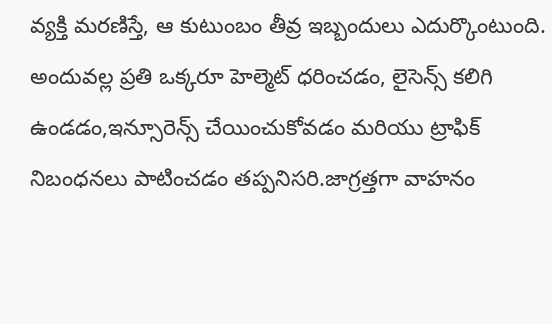వ్యక్తి మరణిస్తే, ఆ కుటుంబం తీవ్ర ఇబ్బందులు ఎదుర్కొంటుంది. అందువల్ల ప్రతి ఒక్కరూ హెల్మెట్ ధరించడం, లైసెన్స్ కలిగి ఉండడం,ఇన్సూరెన్స్ చేయించుకోవడం మరియు ట్రాఫిక్ నిబంధనలు పాటించడం తప్పనిసరి.జాగ్రత్తగా వాహనం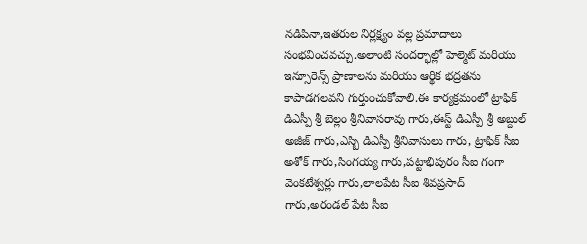నడిపినా,ఇతరుల నిర్లక్ష్యం వల్ల ప్రమాదాలు సంభవించవచ్చు.అలాంటి సందర్భాల్లో హెల్మెట్ మరియు ఇన్సూరెన్స్ ప్రాణాలను మరియు ఆర్థిక భద్రతను కాపాడగలవని గుర్తుంచుకోవాలి.ఈ కార్యక్రమంలో ట్రాఫిక్ డిఎస్పీ శ్రీ బెల్లం శ్రీనివాసరావు గారు,ఈస్ట్ డిఎస్పీ శ్రీ అబ్దుల్ అజీజ్ గారు,ఎస్బి డిఎస్పీ శ్రీనివాసులు గారు, ట్రాఫిక్ సీఐ అశోక్ గారు,సింగయ్య గారు,పట్టాభిపురం సీఐ గంగా వెంకటేశ్వర్లు గారు,లాలపేట సీఐ శివప్రసాద్ గారు,అరండల్ పేట సీఐ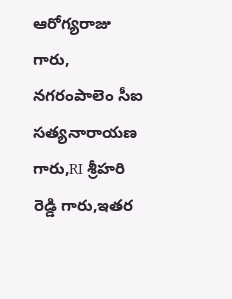ఆరోగ్యరాజు గారు, నగరంపాలెం సీఐ సత్యనారాయణ గారు,RI శ్రీహరి రెడ్డి గారు,ఇతర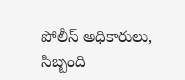పోలీస్ అధికారులు, సిబ్బంది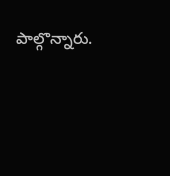పాల్గొన్నారు.